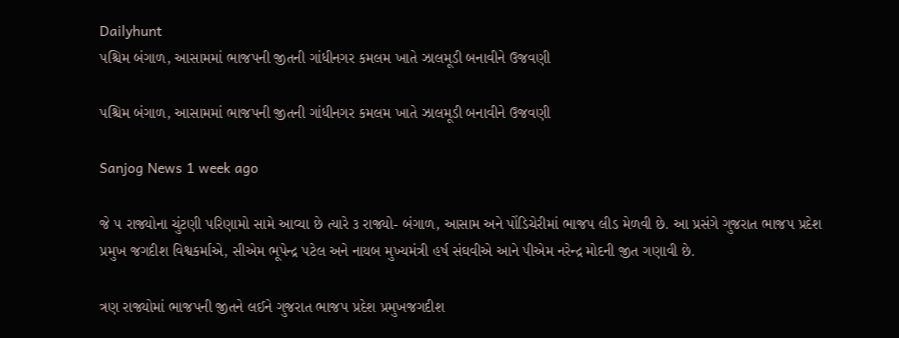Dailyhunt
પશ્ચિમ બંગાળ, આસામમાં ભાજપની જીતની ગાંધીનગર કમલમ ખાતે ઝાલમૂડી બનાવીને ઉજવણી

પશ્ચિમ બંગાળ, આસામમાં ભાજપની જીતની ગાંધીનગર કમલમ ખાતે ઝાલમૂડી બનાવીને ઉજવણી

Sanjog News 1 week ago

જે ૫ રાજ્યોના ચુંટણી પરિણામો સામે આવ્યા છે ત્યારે ૩ રાજ્યો- બંગાળ, આસામ અને પોંડિચેરીમાં ભાજપ લીડ મેળવી છે. આ પ્રસંગે ગુજરાત ભાજપ પ્રદેશ પ્રમુખ જગદીશ વિશ્વકર્માએ, સીએમ ભૂપેન્દ્ર પટેલ અને નાયબ મુખ્યમંત્રી હર્ષ સંઘવીએ આને પીએમ નરેન્દ્ર મોદની જીત ગણાવી છે.

ત્રણ રાજ્યોમાં ભાજપની જીતને લઈને ગુજરાત ભાજપ પ્રદેશ પ્રમુખજગદીશ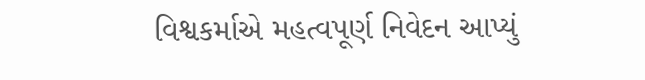વિશ્વકર્માએ મહત્વપૂર્ણ નિવેદન આપ્યું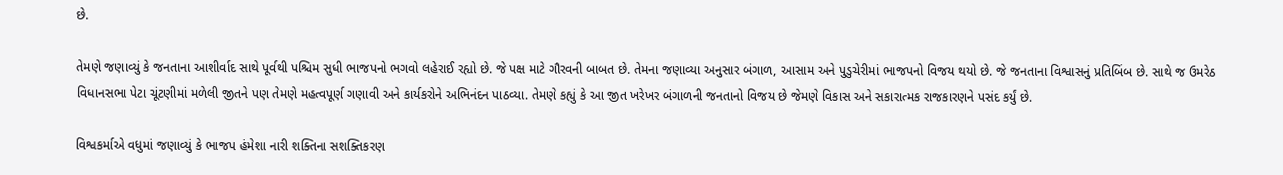છે.

તેમણે જણાવ્યું કે જનતાના આશીર્વાદ સાથે પૂર્વથી પશ્ચિમ સુધી ભાજપનો ભગવો લહેરાઈ રહ્યો છે. જે પક્ષ માટે ગૌરવની બાબત છે. તેમના જણાવ્યા અનુસાર બંગાળ, આસામ અને પુડુચેરીમાં ભાજપનો વિજય થયો છે. જે જનતાના વિશ્વાસનું પ્રતિબિંબ છે. સાથે જ ઉમરેઠ વિધાનસભા પેટા ચૂંટણીમાં મળેલી જીતને પણ તેમણે મહત્વપૂર્ણ ગણાવી અને કાર્યકરોને અભિનંદન પાઠવ્યા. તેમણે કહ્યું કે આ જીત ખરેખર બંગાળની જનતાનો વિજય છે જેમણે વિકાસ અને સકારાત્મક રાજકારણને પસંદ કર્યું છે.

વિશ્વકર્માએ વધુમાં જણાવ્યું કે ભાજપ હંમેશા નારી શક્તિના સશક્તિકરણ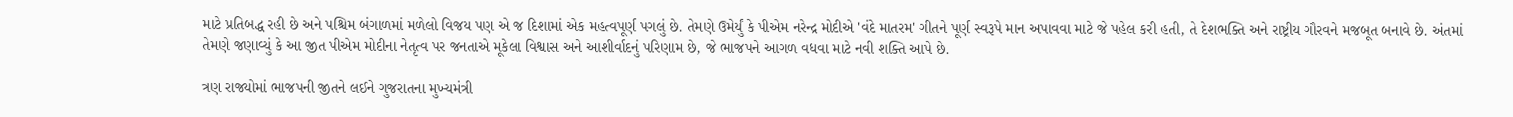માટે પ્રતિબદ્ધ રહી છે અને પશ્ચિમ બંગાળમાં મળેલો વિજય પણ એ જ દિશામાં એક મહત્વપૂર્ણ પગલું છે. તેમણે ઉમેર્યું કે પીએમ નરેન્દ્ર મોદીએ 'વંદે માતરમ' ગીતને પૂર્ણ સ્વરૂપે માન અપાવવા માટે જે પહેલ કરી હતી, તે દેશભક્તિ અને રાષ્ટ્રીય ગૌરવને મજબૂત બનાવે છે. અંતમાં તેમણે જણાવ્યું કે આ જીત પીએમ મોદીના નેતૃત્વ પર જનતાએ મૂકેલા વિશ્વાસ અને આશીર્વાદનું પરિણામ છે, જે ભાજપને આગળ વધવા માટે નવી શક્તિ આપે છે.

ત્રણ રાજ્યોમાં ભાજપની જીતને લઈને ગુજરાતના મુખ્યમંત્રી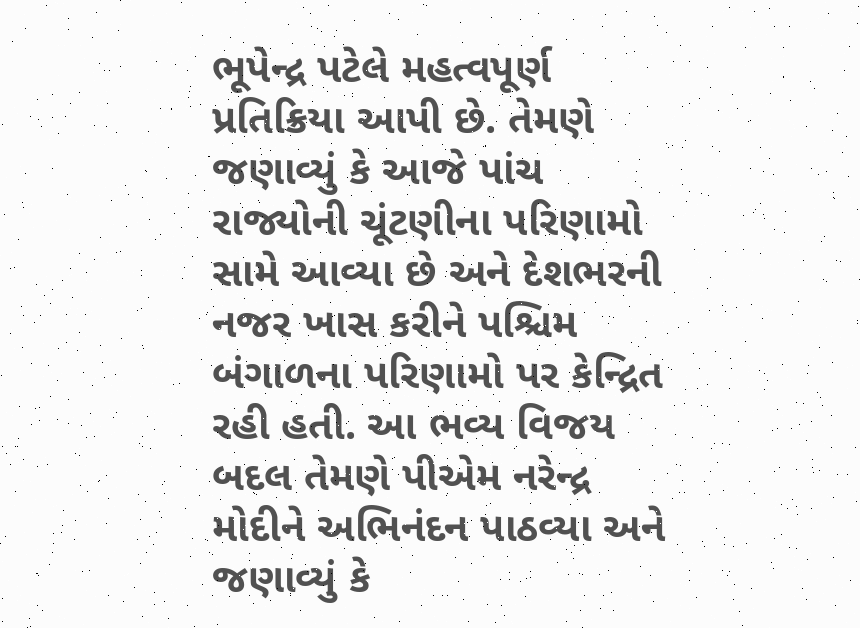ભૂપેન્દ્ર પટેલે મહત્વપૂર્ણ પ્રતિક્રિયા આપી છે. તેમણે જણાવ્યું કે આજે પાંચ રાજ્યોની ચૂંટણીના પરિણામો સામે આવ્યા છે અને દેશભરની નજર ખાસ કરીને પશ્ચિમ બંગાળના પરિણામો પર કેન્દ્રિત રહી હતી. આ ભવ્ય વિજય બદલ તેમણે પીએમ નરેન્દ્ર મોદીને અભિનંદન પાઠવ્યા અને જણાવ્યું કે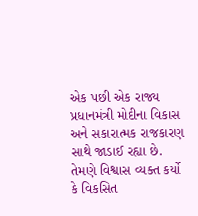એક પછી એક રાજ્ય પ્રધાનમંત્રી મોદીના વિકાસ અને સકારાત્મક રાજકારણ સાથે જાડાઈ રહ્યા છે. તેમણે વિશ્વાસ વ્યક્ત કર્યો કે વિકસિત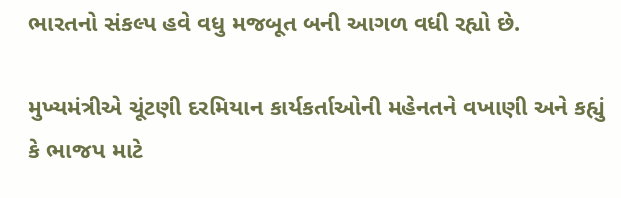ભારતનો સંકલ્પ હવે વધુ મજબૂત બની આગળ વધી રહ્યો છે.

મુખ્યમંત્રીએ ચૂંટણી દરમિયાન કાર્યકર્તાઓની મહેનતને વખાણી અને કહ્યું કે ભાજપ માટે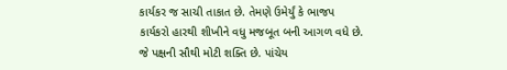કાર્યકર જ સાચી તાકાત છે. તેમણે ઉમેર્યું કે ભાજપ કાર્યકરો હારથી શીખીને વધુ મજબૂત બની આગળ વધે છે. જે પક્ષની સૌથી મોટી શક્તિ છે. પાંચેય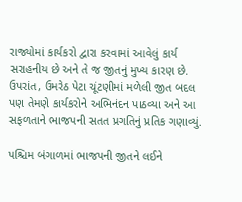રાજ્યોમાં કાર્યકરો દ્વારા કરવામાં આવેલું કાર્ય સરાહનીય છે અને તે જ જીતનું મુખ્ય કારણ છે. ઉપરાંત, ઉમરેઠ પેટા ચૂંટણીમાં મળેલી જીત બદલ પણ તેમણે કાર્યકરોને અભિનંદન પાઠવ્યા અને આ સફળતાને ભાજપની સતત પ્રગતિનું પ્રતિક ગણાવ્યું.

પશ્ચિમ બંગાળમાં ભાજપની જીતને લઈને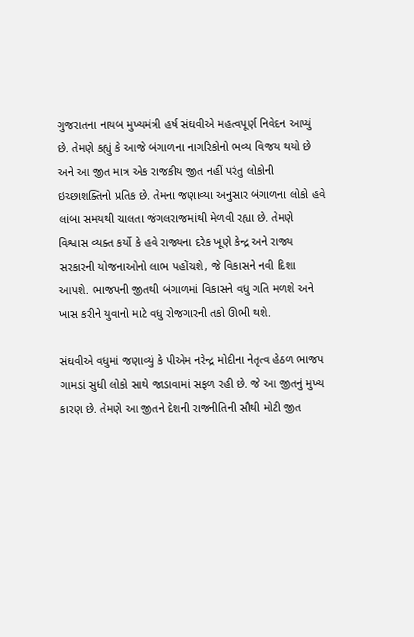ગુજરાતના નાયબ મુખ્યમંત્રી હર્ષ સંઘવીએ મહત્વપૂર્ણ નિવેદન આપ્યું છે. તેમણે કહ્યું કે આજે બંગાળના નાગરિકોનો ભવ્ય વિજય થયો છે અને આ જીત માત્ર એક રાજકીય જીત નહીં પરંતુ લોકોની ઇચ્છાશક્તિનો પ્રતિક છે. તેમના જણાવ્યા અનુસાર બંગાળના લોકો હવે લાંબા સમયથી ચાલતા જંગલરાજમાંથી મેળવી રહ્યા છે. તેમણે વિશ્વાસ વ્યક્ત કર્યો કે હવે રાજ્યના દરેક ખૂણે કેન્દ્ર અને રાજ્ય સરકારની યોજનાઓનો લાભ પહોંચશે, જે વિકાસને નવી દિશા આપશે. ભાજપની જીતથી બંગાળમાં વિકાસને વધુ ગતિ મળશે અને ખાસ કરીને યુવાનો માટે વધુ રોજગારની તકો ઊભી થશે.

સંઘવીએ વધુમાં જણાવ્યું કે પીએમ નરેન્દ્ર મોદીના નેતૃત્વ હેઠળ ભાજપ ગામડાં સુધી લોકો સાથે જાડાવામાં સફળ રહી છે. જે આ જીતનું મુખ્ય કારણ છે. તેમણે આ જીતને દેશની રાજનીતિની સૌથી મોટી જીત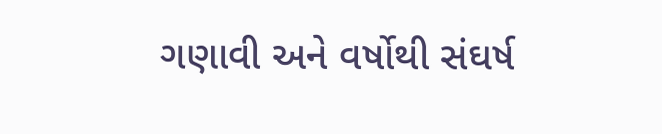ગણાવી અને વર્ષોથી સંઘર્ષ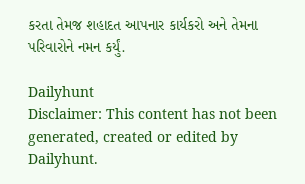કરતા તેમજ શહાદત આપનાર કાર્યકરો અને તેમના પરિવારોને નમન કર્યું.

Dailyhunt
Disclaimer: This content has not been generated, created or edited by Dailyhunt.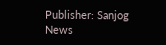Publisher: Sanjog News